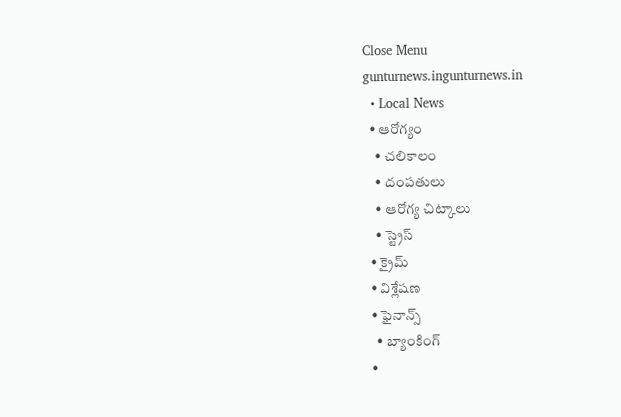Close Menu
gunturnews.ingunturnews.in
  • Local News
  • ఆరోగ్యం
    • చలికాలం
    • దంపతులు
    • ఆరోగ్య చిట్కాలు
    • స్ట్రెస్‌
  • క్రైమ్
  • విశ్లేషణ
  • ఫైనాన్స్
    • బ్యాంకింగ్
  •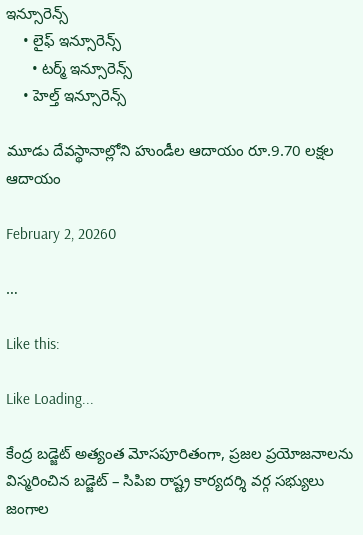ఇన్సూరెన్స్
    • లైఫ్ ఇన్సూరెన్స్
      • టర్మ్ ఇన్సూరెన్స్
    • హెల్త్ ఇన్సూరెన్స్

మూడు దేవస్థానాల్లోని హుండీల ఆదాయం రూ.9.70 లక్షల ఆదాయం

February 2, 20260

…

Like this:

Like Loading...

కేంద్ర బడ్జెట్‌ అత్యంత మోసపూరితంగా, ప్రజల ప్రయోజనాలను విస్మరించిన బడ్జెట్‌ – సిపిఐ రాష్ట్ర కార్యదర్శి వర్గ సభ్యులు జంగాల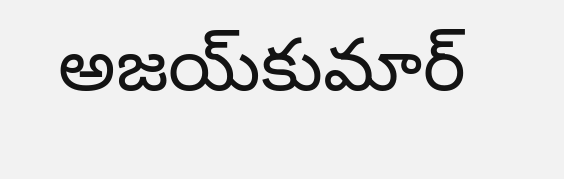అజయ్‌కుమార్‌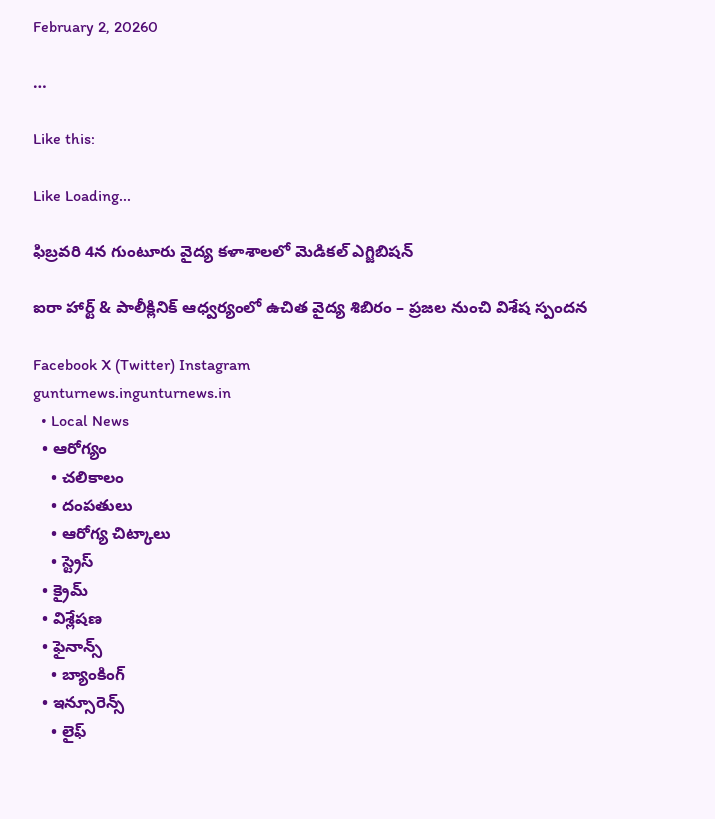February 2, 20260

…

Like this:

Like Loading...

ఫిబ్రవరి 4న గుంటూరు వైద్య కళాశాలలో మెడికల్‌ ఎగ్జిబిషన్‌

ఐరా హార్ట్ & పాలీక్లినిక్ ఆధ్వర్యంలో ఉచిత వైద్య శిబిరం – ప్రజల నుంచి విశేష స్పందన

Facebook X (Twitter) Instagram
gunturnews.ingunturnews.in
  • Local News
  • ఆరోగ్యం
    • చలికాలం
    • దంపతులు
    • ఆరోగ్య చిట్కాలు
    • స్ట్రెస్‌
  • క్రైమ్
  • విశ్లేషణ
  • ఫైనాన్స్
    • బ్యాంకింగ్
  • ఇన్సూరెన్స్
    • లైఫ్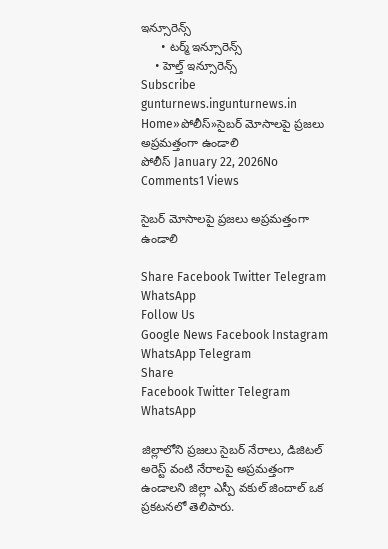ఇన్సూరెన్స్
      • టర్మ్ ఇన్సూరెన్స్
    • హెల్త్ ఇన్సూరెన్స్
Subscribe
gunturnews.ingunturnews.in
Home»పోలీస్»సైబర్‌ మోసాలపై ప్రజలు అప్రమత్తంగా ఉండాలి
పోలీస్ January 22, 2026No Comments1 Views

సైబర్‌ మోసాలపై ప్రజలు అప్రమత్తంగా ఉండాలి

Share Facebook Twitter Telegram WhatsApp
Follow Us
Google News Facebook Instagram WhatsApp Telegram
Share
Facebook Twitter Telegram WhatsApp

జిల్లాలోని ప్రజలు సైబర్‌ నేరాలు, డిజిటల్‌ అరెస్ట్‌ వంటి నేరాలపై అప్రమత్తంగా ఉండాలని జిల్లా ఎస్పీ వకుల్‌ జిందాల్‌ ఒక ప్రకటనలో తెలిపారు.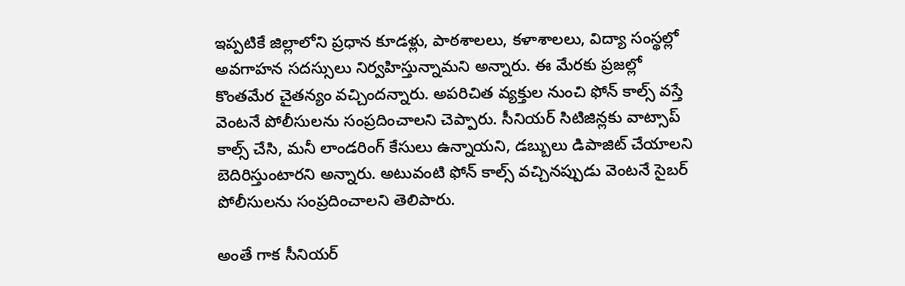ఇప్పటికే జిల్లాలోని ప్రధాన కూడళ్లు, పాఠశాలలు, కళాశాలలు, విద్యా సంస్థల్లో అవగాహన సదస్సులు నిర్వహిస్తున్నామని అన్నారు. ఈ మేరకు ప్రజల్లో కొంతమేర చైతన్యం వచ్చిందన్నారు. అపరిచిత వ్యక్తుల నుంచి ఫోన్‌ కాల్స్‌ వస్తే వెంటనే పోలీసులను సంప్రదించాలని చెప్పారు. సీనియర్‌ సిటిజిన్లకు వాట్సాప్‌ కాల్స్‌ చేసి, మనీ లాండరింగ్‌ కేసులు ఉన్నాయని, డబ్బులు డిపాజిట్‌ చేయాలని బెదిరిస్తుంటారని అన్నారు. అటువంటి ఫోన్‌ కాల్స్‌ వచ్చినప్పుడు వెంటనే సైబర్‌ పోలీసులను సంప్రదించాలని తెలిపారు.

అంతే గాక సీనియర్‌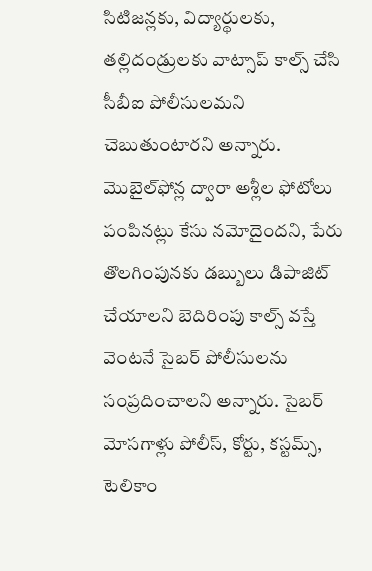సిటిజన్లకు, విద్యార్థులకు, తల్లిదండ్రులకు వాట్సాప్‌ కాల్స్‌ చేసి సీబీఐ పోలీసులమని చెబుతుంటారని అన్నారు. మొబైల్‌ఫోన్ల ద్వారా అశ్లీల ఫోటోలు పంపినట్లు కేసు నమోదైందని, పేరు తొలగింపునకు డబ్బులు డిపాజిట్‌ చేయాలని బెదిరింపు కాల్స్‌ వస్తే వెంటనే సైబర్‌ పోలీసులను సంప్రదించాలని అన్నారు. సైబర్‌ మోసగాళ్లు పోలీస్, కోర్టు, కస్టమ్స్, టెలికాం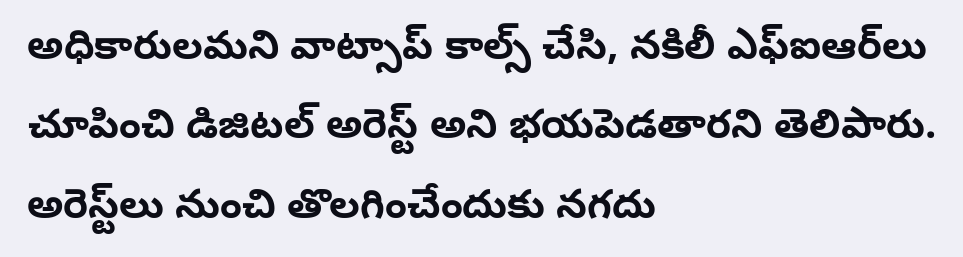అధికారులమని వాట్సాప్‌ కాల్స్‌ చేసి, నకిలీ ఎఫ్‌ఐఆర్‌లు చూపించి డిజిటల్‌ అరెస్ట్‌ అని భయపెడతారని తెలిపారు. అరెస్ట్‌లు నుంచి తొలగించేందుకు నగదు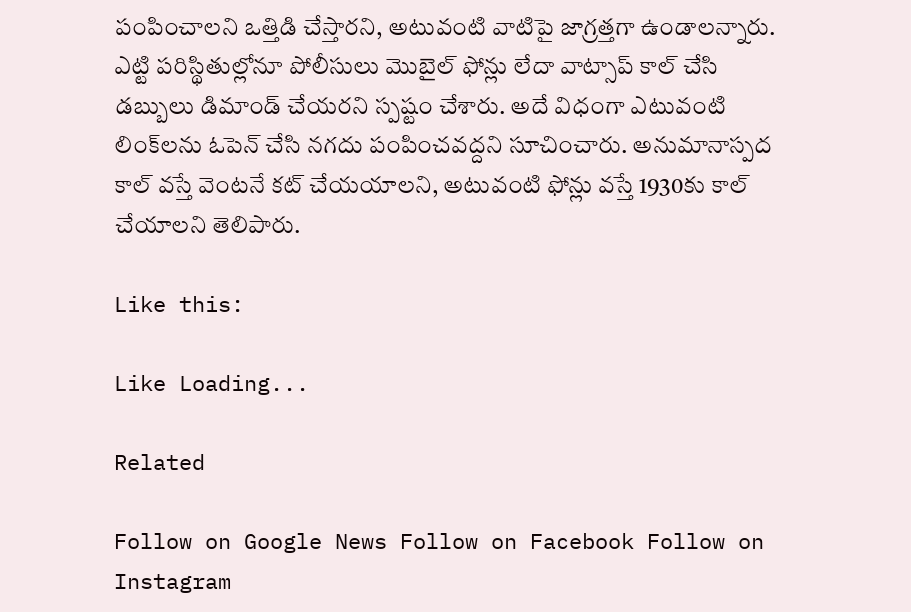పంపించాలని ఒత్తిడి చేస్తారని, అటువంటి వాటిపై జాగ్రత్తగా ఉండాలన్నారు. ఎట్టి పరిస్థితుల్లోనూ పోలీసులు మొబైల్‌ ఫోన్లు లేదా వాట్సాప్‌ కాల్‌ చేసి డబ్బులు డిమాండ్‌ చేయరని స్పష్టం చేశారు. అదే విధంగా ఎటువంటి లింక్‌లను ఓపెన్‌ చేసి నగదు పంపించవద్దని సూచించారు. అనుమానాస్పద కాల్‌ వస్తే వెంటనే కట్‌ చేయయాలని, అటువంటి ఫోన్లు వస్తే 1930కు కాల్‌ చేయాలని తెలిపారు.

Like this:

Like Loading...

Related

Follow on Google News Follow on Facebook Follow on Instagram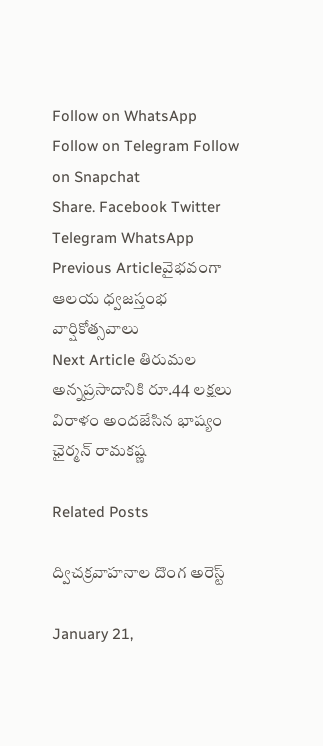Follow on WhatsApp Follow on Telegram Follow on Snapchat
Share. Facebook Twitter Telegram WhatsApp
Previous Articleవైభవంగా ఆలయ ధ్వజస్తంభ వార్షికోత్సవాలు
Next Article తిరుమల అన్నప్రసాదానికి రూ.44 లక్షలు విరాళం అందజేసిన భాష్యం ఛైర్మన్‌ రామకష్ణ

Related Posts

ద్విచక్రవాహనాల దొంగ అరెస్ట్‌

January 21,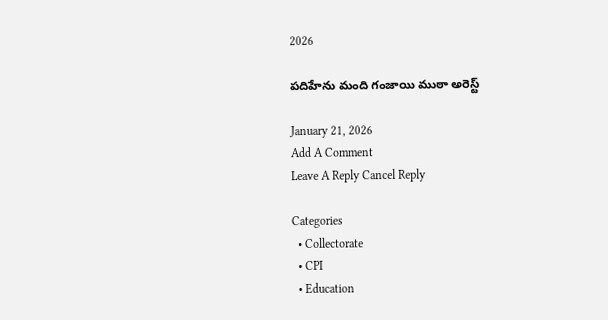2026

పదిహేను మంది గంజాయి ముఠా అరెస్ట్‌

January 21, 2026
Add A Comment
Leave A Reply Cancel Reply

Categories
  • Collectorate
  • CPI
  • Education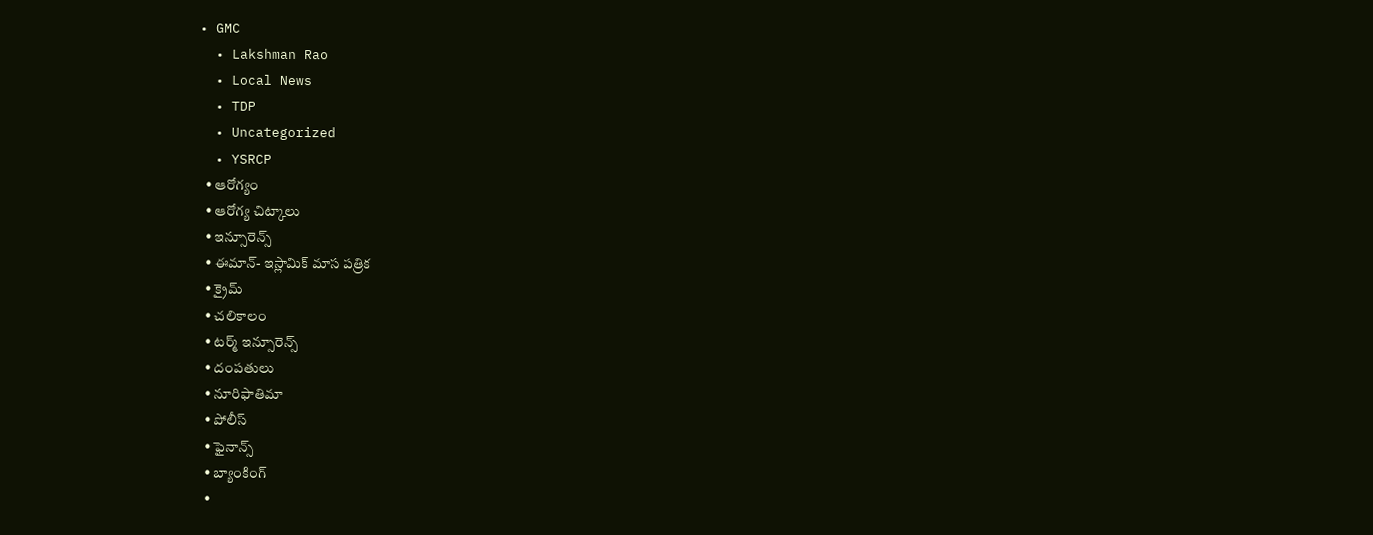• GMC
  • Lakshman Rao
  • Local News
  • TDP
  • Uncategorized
  • YSRCP
  • ఆరోగ్యం
  • ఆరోగ్య చిట్కాలు
  • ఇన్సూరెన్స్
  • ఈమాన్- ఇస్లామిక్ మాస పత్రిక
  • క్రైమ్
  • చలికాలం
  • టర్మ్ ఇన్సూరెన్స్
  • దంపతులు
  • నూరిఫాతిమా
  • పోలీస్
  • ఫైనాన్స్
  • బ్యాంకింగ్
  •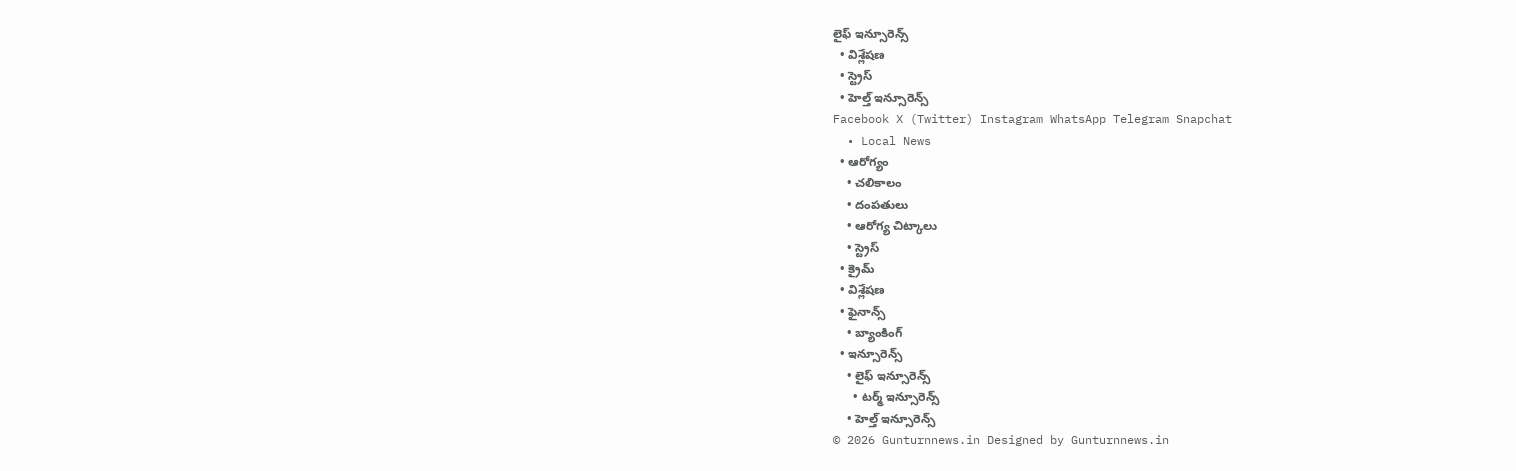లైఫ్ ఇన్సూరెన్స్
  • విశ్లేషణ
  • స్ట్రెస్‌
  • హెల్త్ ఇన్సూరెన్స్
Facebook X (Twitter) Instagram WhatsApp Telegram Snapchat
  • Local News
  • ఆరోగ్యం
    • చలికాలం
    • దంపతులు
    • ఆరోగ్య చిట్కాలు
    • స్ట్రెస్‌
  • క్రైమ్
  • విశ్లేషణ
  • ఫైనాన్స్
    • బ్యాంకింగ్
  • ఇన్సూరెన్స్
    • లైఫ్ ఇన్సూరెన్స్
      • టర్మ్ ఇన్సూరెన్స్
    • హెల్త్ ఇన్సూరెన్స్
© 2026 Gunturnnews.in Designed by Gunturnnews.in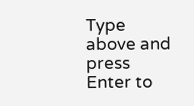Type above and press Enter to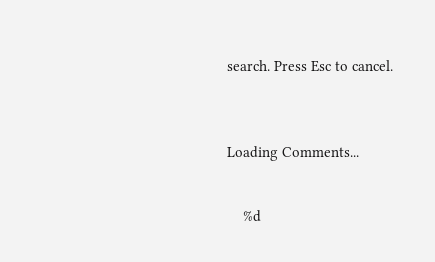search. Press Esc to cancel.



Loading Comments...


    %d